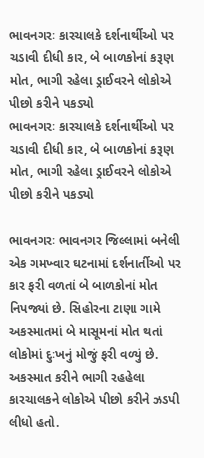ભાવનગરઃ કારચાલકે દર્શનાર્થીઓ પર ચડાવી દીધી કાર, બે બાળકોનાં કરૂણ મોત, ભાગી રહેલા ડ્રાઈવરને લોકોએ પીછો કરીને પકડ્યો
ભાવનગરઃ કારચાલકે દર્શનાર્થીઓ પર ચડાવી દીધી કાર, બે બાળકોનાં કરૂણ મોત, ભાગી રહેલા ડ્રાઈવરને લોકોએ પીછો કરીને પકડ્યો

ભાવનગરઃ ભાવનગર જિલ્લામાં બનેલી એક ગમખ્વાર ઘટનામાં દર્શનાર્તીઓ પર કાર ફરી વળતાં બે બાળકોનાં મોત નિપજ્યાં છે. સિહોરના ટાણા ગામે અકસ્માતમાં બે માસૂમનાં મોત થતાં લોકોમાં દુઃખનું મોજું ફરી વળ્યું છે. અકસ્માત કરીને ભાગી રહહેલા કારચાલકને લોકોએ પીછો કરીને ઝડપી લીધો હતો.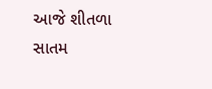આજે શીતળા સાતમ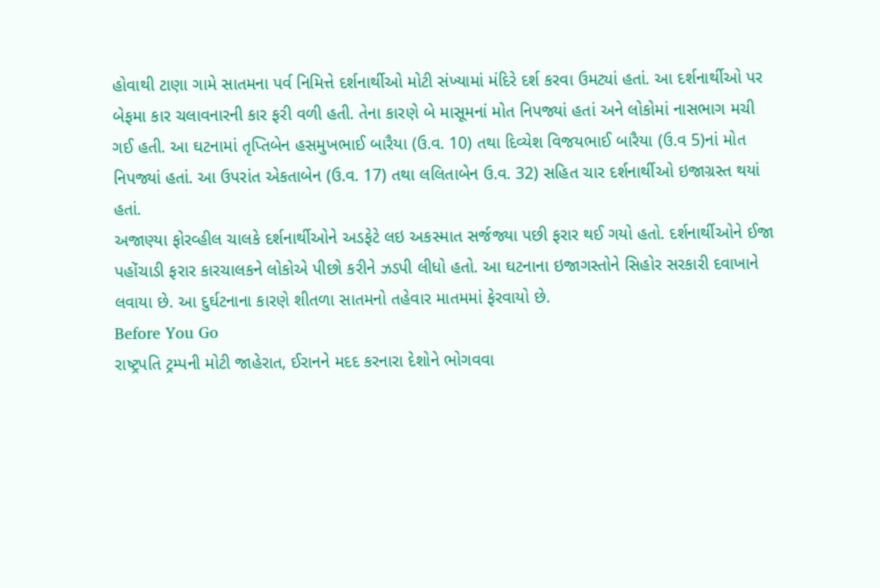હોવાથી ટાણા ગામે સાતમના પર્વ નિમિત્તે દર્શનાર્થીઓ મોટી સંખ્યામાં મંદિરે દર્શ કરવા ઉમટ્યાં હતાં. આ દર્શનાર્થીઓ પર બેફમા કાર ચલાવનારની કાર ફરી વળી હતી. તેના કારણે બે માસૂમનાં મોત નિપજ્યાં હતાં અને લોકોમાં નાસભાગ મચી ગઈ હતી. આ ઘટનામાં તૃપ્તિબેન હસમુખભાઈ બારૈયા (ઉ.વ. 10) તથા દિવ્યેશ વિજયભાઈ બારૈયા (ઉ.વ 5)નાં મોત નિપજ્યાં હતાં. આ ઉપરાંત એકતાબેન (ઉ.વ. 17) તથા લલિતાબેન ઉ.વ. 32) સહિત ચાર દર્શનાર્થીઓ ઇજાગ્રસ્ત થયાં હતાં.
અજાણ્યા ફોરવ્હીલ ચાલકે દર્શનાર્થીઓને અડફેટે લઇ અકસ્માત સર્જજ્યા પછી ફરાર થઈ ગયો હતો. દર્શનાર્થીઓને ઈજા પહોંચાડી ફરાર કારચાલકને લોકોએ પીછો કરીને ઝડપી લીધો હતો. આ ઘટનાના ઇજાગસ્તોને સિહોર સરકારી દવાખાને લવાયા છે. આ દુર્ઘટનાના કારણે શીતળા સાતમનો તહેવાર માતમમાં ફેરવાયો છે.
Before You Go
રાષ્ટ્રપતિ ટ્રમ્પની મોટી જાહેરાત, ઈરાનને મદદ કરનારા દેશોને ભોગવવા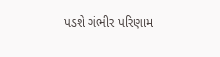પડશે ગંભીર પરિણામ